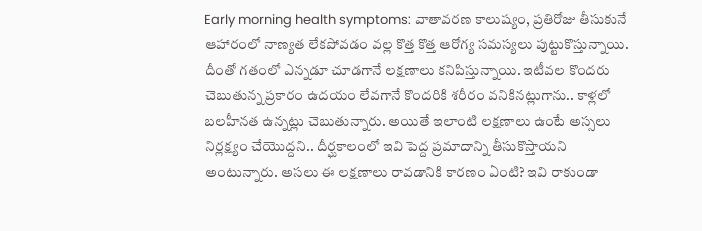Early morning health symptoms: వాతావరణ కాలుష్యం, ప్రతిరోజు తీసుకునే ఆహారంలో నాణ్యత లేకపోవడం వల్ల కొత్త కొత్త ఆరోగ్య సమస్యలు పుట్టుకొస్తున్నాయి. దీంతో గతంలో ఎన్నడూ చూడగానే లక్షణాలు కనిపిస్తున్నాయి. ఇటీవల కొందరు చెబుతున్న ప్రకారం ఉదయం లేవగానే కొందరికి శరీరం వనికినట్లుగాను.. కాళ్లలో బలహీనత ఉన్నట్లు చెబుతున్నారు. అయితే ఇలాంటి లక్షణాలు ఉంటే అస్సలు నిర్లక్ష్యం చేయొద్దని.. దీర్ఘకాలంలో ఇవి పెద్ద ప్రమాదాన్ని తీసుకొస్తాయని అంటున్నారు. అసలు ఈ లక్షణాలు రావడానికి కారణం ఏంటి? ఇవి రాకుండా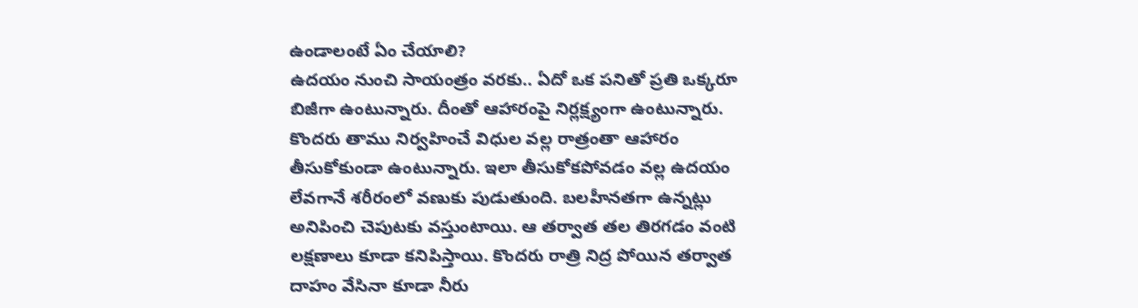ఉండాలంటే ఏం చేయాలి?
ఉదయం నుంచి సాయంత్రం వరకు.. ఏదో ఒక పనితో ప్రతి ఒక్కరూ బిజీగా ఉంటున్నారు. దీంతో ఆహారంపై నిర్లక్ష్యంగా ఉంటున్నారు. కొందరు తాము నిర్వహించే విధుల వల్ల రాత్రంతా ఆహారం తీసుకోకుండా ఉంటున్నారు. ఇలా తీసుకోకపోవడం వల్ల ఉదయం లేవగానే శరీరంలో వణుకు పుడుతుంది. బలహీనతగా ఉన్నట్లు అనిపించి చెపుటకు వస్తుంటాయి. ఆ తర్వాత తల తిరగడం వంటి లక్షణాలు కూడా కనిపిస్తాయి. కొందరు రాత్రి నిద్ర పోయిన తర్వాత దాహం వేసినా కూడా నీరు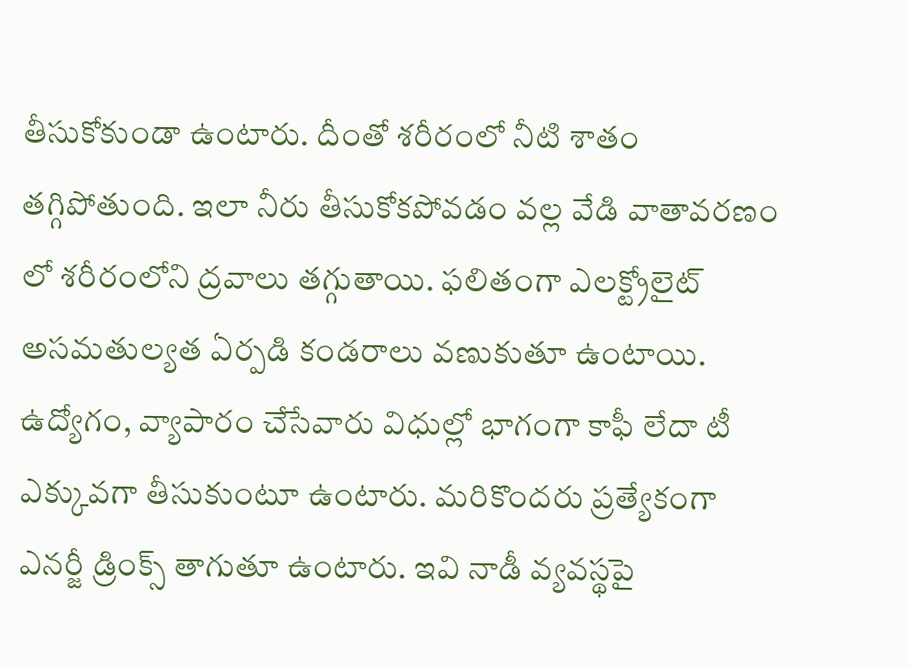తీసుకోకుండా ఉంటారు. దీంతో శరీరంలో నీటి శాతం తగ్గిపోతుంది. ఇలా నీరు తీసుకోకపోవడం వల్ల వేడి వాతావరణం లో శరీరంలోని ద్రవాలు తగ్గుతాయి. ఫలితంగా ఎలక్ట్రోలైట్ అసమతుల్యత ఏర్పడి కండరాలు వణుకుతూ ఉంటాయి.
ఉద్యోగం, వ్యాపారం చేసేవారు విధుల్లో భాగంగా కాఫీ లేదా టీ ఎక్కువగా తీసుకుంటూ ఉంటారు. మరికొందరు ప్రత్యేకంగా ఎనర్జీ డ్రింక్స్ తాగుతూ ఉంటారు. ఇవి నాడీ వ్యవస్థపై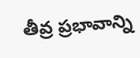తీవ్ర ప్రభావాన్ని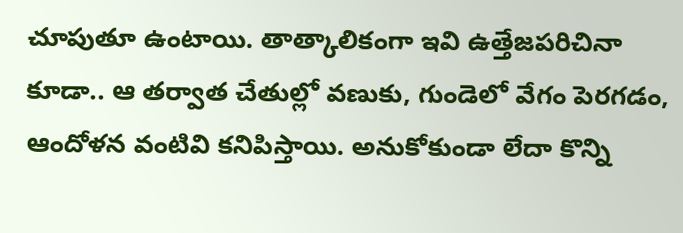చూపుతూ ఉంటాయి. తాత్కాలికంగా ఇవి ఉత్తేజపరిచినా కూడా.. ఆ తర్వాత చేతుల్లో వణుకు, గుండెలో వేగం పెరగడం, ఆందోళన వంటివి కనిపిస్తాయి. అనుకోకుండా లేదా కొన్ని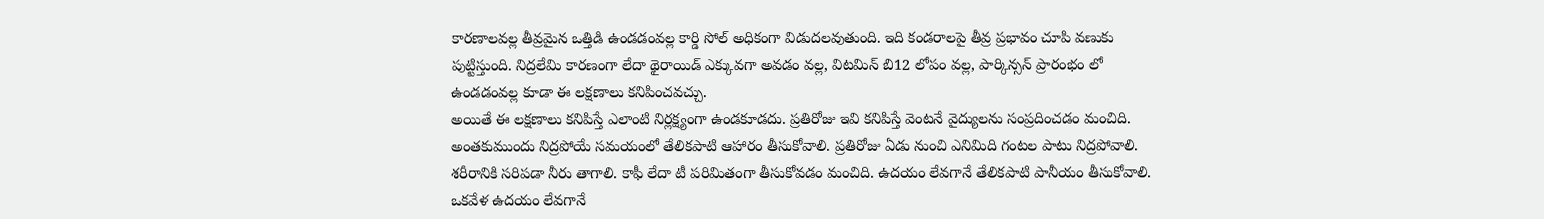కారణాలవల్ల తీవ్రమైన ఒత్తిడి ఉండడంవల్ల కార్డి సోల్ అధికంగా విడుదలవుతుంది. ఇది కండరాలపై తీవ్ర ప్రభావం చూపి వణుకు పుట్టిస్తుంది. నిద్రలేమి కారణంగా లేదా థైరాయిడ్ ఎక్కువగా అవడం వల్ల, విటమిన్ బి12 లోపం వల్ల, పార్కిన్సన్ ప్రారంభం లో ఉండడంవల్ల కూడా ఈ లక్షణాలు కనిపించవచ్చు.
అయితే ఈ లక్షణాలు కనిపిస్తే ఎలాంటి నిర్లక్ష్యంగా ఉండకూడదు. ప్రతిరోజు ఇవి కనిపిస్తే వెంటనే వైద్యులను సంప్రదించడం మంచిది. అంతకుముందు నిద్రపోయే సమయంలో తేలికపాటి ఆహారం తీసుకోవాలి. ప్రతిరోజు ఏడు నుంచి ఎనిమిది గంటల పాటు నిద్రపోవాలి. శరీరానికి సరిపడా నీరు తాగాలి. కాఫీ లేదా టీ పరిమితంగా తీసుకోవడం మంచిది. ఉదయం లేవగానే తేలికపాటి పానీయం తీసుకోవాలి. ఒకవేళ ఉదయం లేవగానే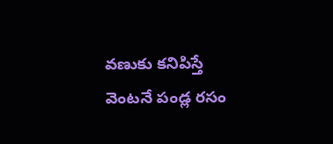వణుకు కనిపిస్తే వెంటనే పండ్ల రసం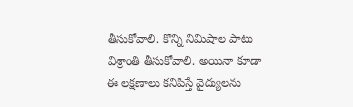తీసుకోవాలి. కొన్ని నిమిషాల పాటు విశ్రాంతి తీసుకోవాలి. అయినా కూడా ఈ లక్షణాలు కనిపిస్తే వైద్యులను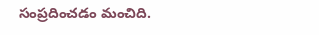సంప్రదించడం మంచిది.